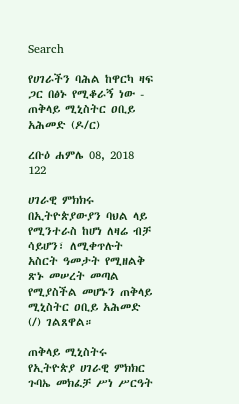Search

የሀገራችን ባሕል ከዋርካ ዛፍ ጋር በፅኑ የሚቆራኝ ነው - ጠቅላይ ሚኒስትር ዐቢይ አሕመድ (ዶ/ር)

ረቡዕ ሐምሌ 08, 2018 122

ሀገራዊ ምክክሩ በኢትዮጵያውያን ባህል ላይ የሚንተራስ ከሆነ ለዛሬ ብቻ ሳይሆን፣ ለሚቀጥሉት አስርት ዓመታት የሚዘልቅ ጽኑ መሠረት መጣል የሚያስችል መሆኑን ጠቅላይ ሚኒስትር ዐቢይ አሕመድ (/) ገልጸዋል።

ጠቅላይ ሚኒስትሩ የኢትዮጵያ ሀገራዊ ምክክር ጉባኤ መክፈቻ ሥነ ሥርዓት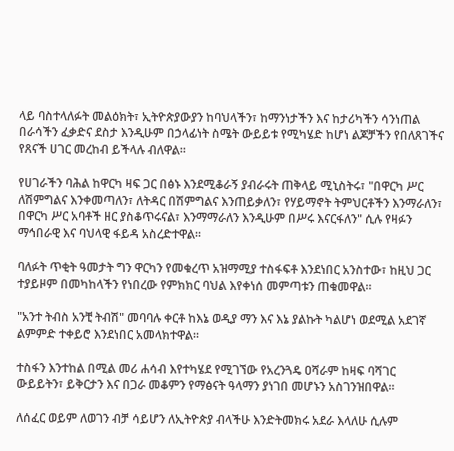ላይ ባስተላለፉት መልዕክት፣ ኢትዮጵያውያን ከባህላችን፣ ከማንነታችን እና ከታሪካችን ሳንነጠል በራሳችን ፈቃድና ደስታ እንዲሁም በኃላፊነት ስሜት ውይይቱ የሚካሄድ ከሆነ ልጆቻችን የበለጸገችና የጸናች ሀገር መረከብ ይችላሉ ብለዋል።

የሀገራችን ባሕል ከዋርካ ዛፍ ጋር በፅኑ እንደሚቆራኝ ያብራሩት ጠቅላይ ሚኒስትሩ፣ "በዋርካ ሥር ለሽምግልና እንቀመጣለን፣ ለትዳር በሽምግልና እንጠይቃለን፣ የሃይማኖት ትምህርቶችን እንማራለን፣ በዋርካ ሥር አባቶች ዘር ያስቆጥሩናል፣ እንማማራለን እንዲሁም በሥሩ እናርፋለን" ሲሉ የዛፉን ማኅበራዊ እና ባህላዊ ፋይዳ አስረድተዋል።

ባለፉት ጥቂት ዓመታት ግን ዋርካን የመቁረጥ አዝማሚያ ተስፋፍቶ እንደነበር አንስተው፣ ከዚህ ጋር ተያይዞም በመካከላችን የነበረው የምክክር ባህል እየቀነሰ መምጣቱን ጠቁመዋል።

"አንተ ትብስ አንቺ ትብሽ" መባባሉ ቀርቶ ከእኔ ወዲያ ማን እና እኔ ያልኩት ካልሆነ ወደሚል አደገኛ ልምምድ ተቀይሮ እንደነበር አመላክተዋል።

ተስፋን እንተከል በሚል መሪ ሐሳብ እየተካሄደ የሚገኘው የአረንጓዴ ዐሻራም ከዛፍ ባሻገር ውይይትን፣ ይቅርታን እና በጋራ መቆምን የማፅናት ዓላማን ያነገበ መሆኑን አስገንዝበዋል፡፡

ለሰፈር ወይም ለወገን ብቻ ሳይሆን ለኢትዮጵያ ብላችሁ እንድትመክሩ አደራ እላለሁ ሲሉም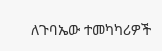ለጉባኤው ተመካካሪዎች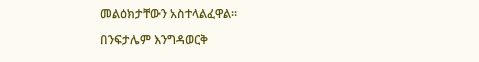መልዕክታቸውን አስተላልፈዋል።

በንፍታሌም እንግዳወርቅ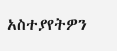አስተያየትዎን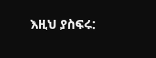እዚህ ያስፍሩ: